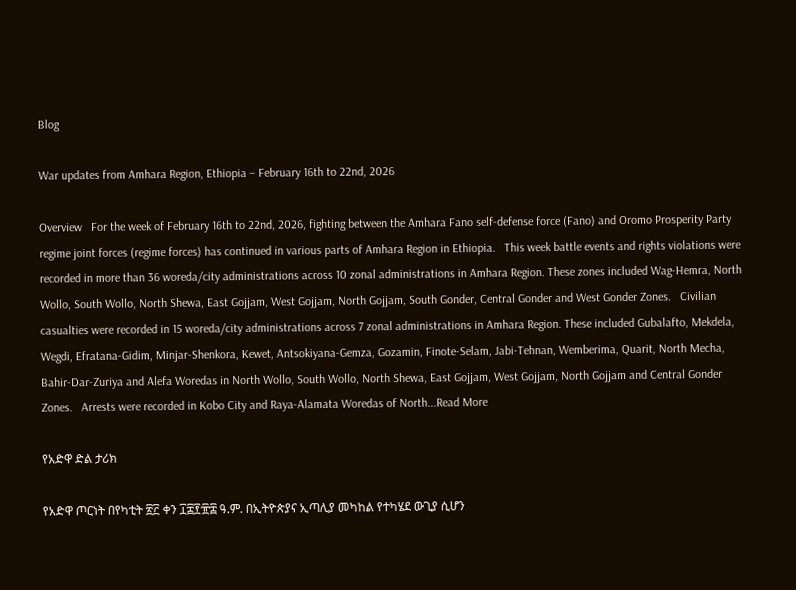Blog

War updates from Amhara Region, Ethiopia – February 16th to 22nd, 2026

Overview   For the week of February 16th to 22nd, 2026, fighting between the Amhara Fano self-defense force (Fano) and Oromo Prosperity Party regime joint forces (regime forces) has continued in various parts of Amhara Region in Ethiopia.   This week battle events and rights violations were recorded in more than 36 woreda/city administrations across 10 zonal administrations in Amhara Region. These zones included Wag-Hemra, North Wollo, South Wollo, North Shewa, East Gojjam, West Gojjam, North Gojjam, South Gonder, Central Gonder and West Gonder Zones.   Civilian casualties were recorded in 15 woreda/city administrations across 7 zonal administrations in Amhara Region. These included Gubalafto, Mekdela, Wegdi, Efratana-Gidim, Minjar-Shenkora, Kewet, Antsokiyana-Gemza, Gozamin, Finote-Selam, Jabi-Tehnan, Wemberima, Quarit, North Mecha, Bahir-Dar-Zuriya and Alefa Woredas in North Wollo, South Wollo, North Shewa, East Gojjam, West Gojjam, North Gojjam and Central Gonder Zones.   Arrests were recorded in Kobo City and Raya-Alamata Woredas of North...Read More

የአድዋ ድል ታሪክ

የአድዋ ጦርነት በየካቲት ፳፫ ቀን ፲፰፻፹፰ ዓ.ም. በኢትዮጵያና ኢጣሊያ መካከል የተካሄደ ውጊያ ሲሆን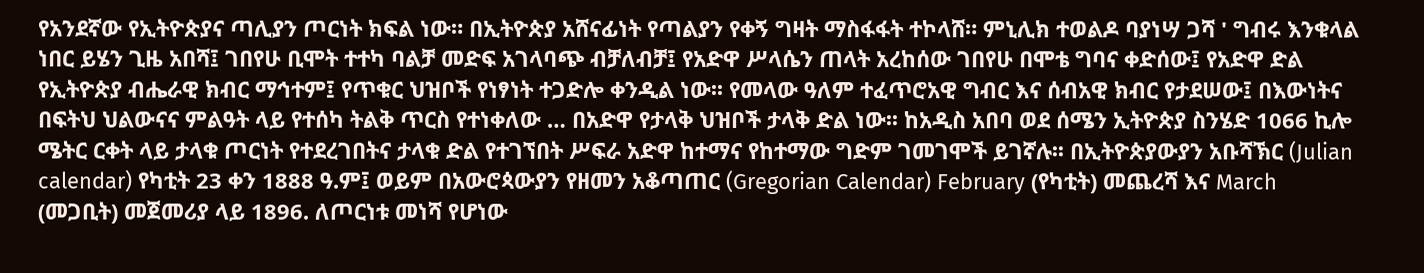የአንደኛው የኢትዮጵያና ጣሊያን ጦርነት ክፍል ነው። በኢትዮጵያ አሸናፊነት የጣልያን የቀኝ ግዛት ማስፋፋት ተኮላሸ። ምኒሊክ ተወልዶ ባያነሣ ጋሻ ' ግብሩ እንቁላል ነበር ይሄን ጊዜ አበሻ፤ ገበየሁ ቢሞት ተተካ ባልቻ መድፍ አገላባጭ ብቻለብቻ፤ የአድዋ ሥላሴን ጠላት አረከሰው ገበየሁ በሞቴ ግባና ቀድሰው፤ የአድዋ ድል የኢትዮጵያ ብሔራዊ ክብር ማኅተም፤ የጥቁር ህዝቦች የነፃነት ተጋድሎ ቀንዲል ነው፡፡ የመላው ዓለም ተፈጥሮአዊ ግብር እና ሰብአዊ ክብር የታደሠው፤ በእውነትና በፍትህ ህልውናና ምልዓት ላይ የተሰካ ትልቅ ጥርስ የተነቀለው … በአድዋ የታላቅ ህዝቦች ታላቅ ድል ነው፡፡ ከአዲስ አበባ ወደ ሰሜን ኢትዮጵያ ስንሄድ 1066 ኪሎ ሜትር ርቀት ላይ ታላቁ ጦርነት የተደረገበትና ታላቁ ድል የተገኘበት ሥፍራ አድዋ ከተማና የከተማው ግድም ገመገሞች ይገኛሉ፡፡ በኢትዮጵያውያን አቡሻኽር (Julian calendar) የካቲት 23 ቀን 1888 ዓ.ም፤ ወይም በአውሮጳውያን የዘመን አቆጣጠር (Gregorian Calendar) February (የካቲት) መጨረሻ እና March (መጋቢት) መጀመሪያ ላይ 1896. ለጦርነቱ መነሻ የሆነው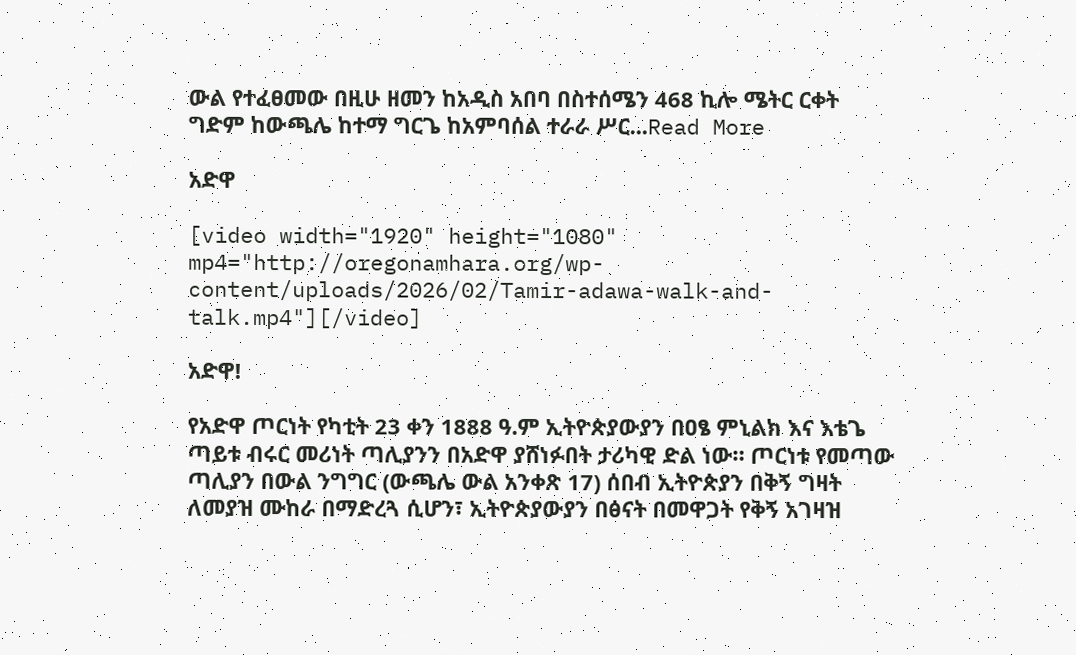ውል የተፈፀመው በዚሁ ዘመን ከአዲስ አበባ በስተሰሜን 468 ኪሎ ሜትር ርቀት ግድም ከውጫሌ ከተማ ግርጌ ከአምባሰል ተራራ ሥር...Read More

አድዋ

[video width="1920" height="1080" mp4="http://oregonamhara.org/wp-content/uploads/2026/02/Tamir-adawa-walk-and-talk.mp4"][/video]

አድዋ!

የአድዋ ጦርነት የካቲት 23 ቀን 1888 ዓ.ም ኢትዮጵያውያን በዐፄ ምኒልክ እና እቴጌ ጣይቱ ብሩር መሪነት ጣሊያንን በአድዋ ያሸነፉበት ታሪካዊ ድል ነው። ጦርነቱ የመጣው ጣሊያን በውል ንግግር (ውጫሌ ውል አንቀጽ 17) ሰበብ ኢትዮጵያን በቅኝ ግዛት ለመያዝ ሙከራ በማድረጓ ሲሆን፣ ኢትዮጵያውያን በፅናት በመዋጋት የቅኝ አገዛዝ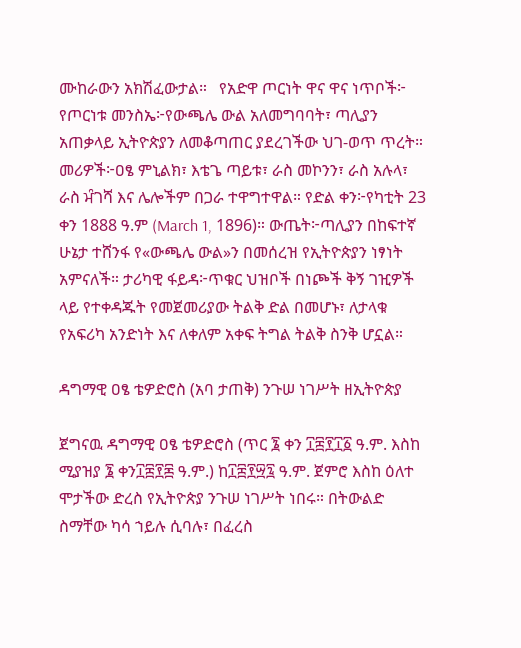ሙከራውን አክሽፈውታል።   የአድዋ ጦርነት ዋና ዋና ነጥቦች፦ የጦርነቱ መንስኤ፦የውጫሌ ውል አለመግባባት፣ ጣሊያን አጠቃላይ ኢትዮጵያን ለመቆጣጠር ያደረገችው ህገ-ወጥ ጥረት። መሪዎች፦ዐፄ ምኒልክ፣ እቴጌ ጣይቱ፣ ራስ መኮንን፣ ራስ አሉላ፣ ራስ ਮੰገሻ እና ሌሎችም በጋራ ተዋግተዋል። የድል ቀን፦የካቲት 23 ቀን 1888 ዓ.ም (March 1, 1896)። ውጤት፦ጣሊያን በከፍተኛ ሁኔታ ተሸንፋ የ«ውጫሌ ውል»ን በመሰረዝ የኢትዮጵያን ነፃነት አምናለች። ታሪካዊ ፋይዳ፦ጥቁር ህዝቦች በነጮች ቅኝ ገዢዎች ላይ የተቀዳጁት የመጀመሪያው ትልቅ ድል በመሆኑ፣ ለታላቁ የአፍሪካ አንድነት እና ለቀለም አቀፍ ትግል ትልቅ ስንቅ ሆኗል።

ዳግማዊ ዐፄ ቴዎድሮስ (አባ ታጠቅ) ንጉሠ ነገሥት ዘኢትዮጵያ

ጀግናዉ ዳግማዊ ዐፄ ቴዎድሮስ (ጥር ፮ ቀን ፲፰፻፲፩ ዓ.ም. እስከ  ሚያዝያ ፮ ቀን፲፰፻፷ ዓ.ም.) ከ፲፰፻፵፯ ዓ.ም. ጀምሮ እስከ ዕለተ ሞታችው ድረስ የኢትዮጵያ ንጉሠ ነገሥት ነበሩ። በትውልድ ስማቸው ካሳ ኀይሉ ሲባሉ፣ በፈረስ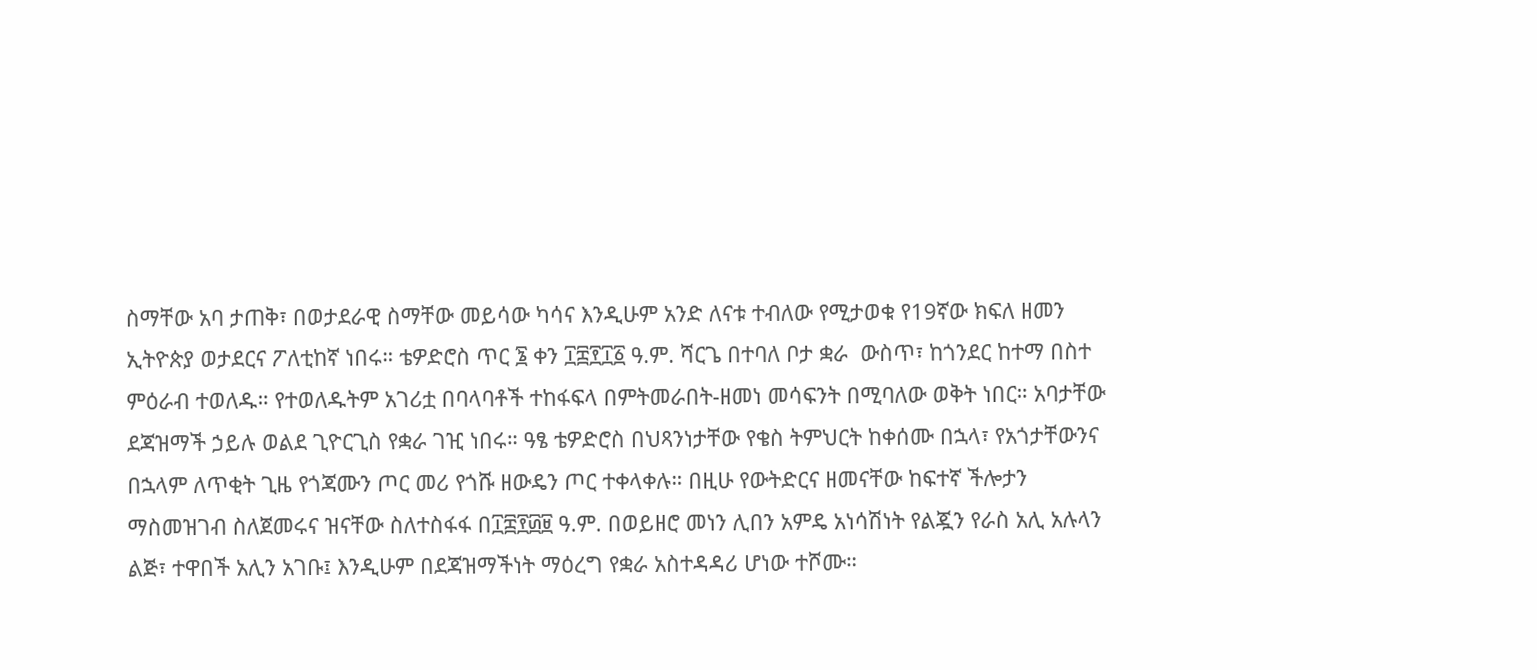ስማቸው አባ ታጠቅ፣ በወታደራዊ ስማቸው መይሳው ካሳና እንዲሁም አንድ ለናቱ ተብለው የሚታወቁ የ19ኛው ክፍለ ዘመን ኢትዮጵያ ወታደርና ፖለቲከኛ ነበሩ። ቴዎድሮስ ጥር ፮ ቀን ፲፰፻፲፩ ዓ.ም. ሻርጌ በተባለ ቦታ ቋራ  ውስጥ፣ ከጎንደር ከተማ በስተ ምዕራብ ተወለዱ። የተወለዱትም አገሪቷ በባላባቶች ተከፋፍላ በምትመራበት-ዘመነ መሳፍንት በሚባለው ወቅት ነበር። አባታቸው ደጃዝማች ኃይሉ ወልደ ጊዮርጊስ የቋራ ገዢ ነበሩ። ዓፄ ቴዎድሮስ በህጻንነታቸው የቄስ ትምህርት ከቀሰሙ በኋላ፣ የአጎታቸውንና በኋላም ለጥቂት ጊዜ የጎጃሙን ጦር መሪ የጎሹ ዘውዴን ጦር ተቀላቀሉ። በዚሁ የውትድርና ዘመናቸው ከፍተኛ ችሎታን ማስመዝገብ ስለጀመሩና ዝናቸው ስለተስፋፋ በ፲፰፻፴፱ ዓ.ም. በወይዘሮ መነን ሊበን አምዴ አነሳሽነት የልጇን የራስ አሊ አሉላን ልጅ፣ ተዋበች አሊን አገቡ፤ እንዲሁም በደጃዝማችነት ማዕረግ የቋራ አስተዳዳሪ ሆነው ተሾሙ።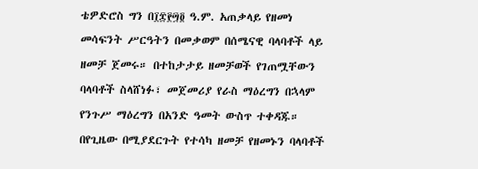ቴዎድሮስ ግን በ፲፰፻፵፬ ዓ.ም. አጠቃላይ የዘመነ መሳፍንት ሥርዓትን በመቃወም በሰሜናዊ ባላባቶች ላይ ዘመቻ ጀመሩ። በተከታታይ ዘመቻወች የገጠሟቸውን ባላባቶች ስላሸነፉ፣ መጀመሪያ የራስ ማዕረግን በኋላም የንጉሥ ማዕረግን በአንድ ዓመት ውስጥ ተቀዳጁ። በየጊዜው በሚያደርጉት የተሳካ ዘመቻ የዘመኑን ባላባቶች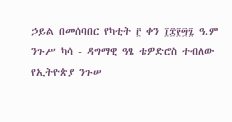ኃይል በመሰባበር የካቲት ፫ ቀን ፲፰፻፵፯ ዓ.ም ንጉሥ ካሳ - ዳግማዊ ዓፄ ቴዎድሮስ ተብለው የኢትዮጵያ ንጉሠ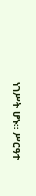ነገሥት ሆኑ። ሥርዓተ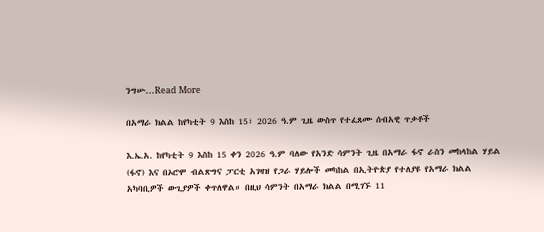ንግሡ...Read More

በአማራ ክልል ከየካቲት 9 እስከ 15፣ 2026 ዓ.ም ጊዜ ውስጥ የተፈጸሙ ሰብአዊ ጥቃቶች

እ.ኤ.አ. ከየካቲት 9 እስከ 15 ቀን 2026 ዓ.ም ባለው የአንድ ሳምንት ጊዜ በአማራ ፋኖ ራስን መከላከል ሃይል (ፋኖ) እና በኦሮሞ ብልጽግና ፓርቲ አገዛዝ የጋራ ሃይሎች መካከል በኢትዮጵያ የተለያዩ የአማራ ክልል አካባቢዎች ውጊያዎች ቀጥለዋል። በዚህ ሳምንት በአማራ ክልል በሚገኙ 11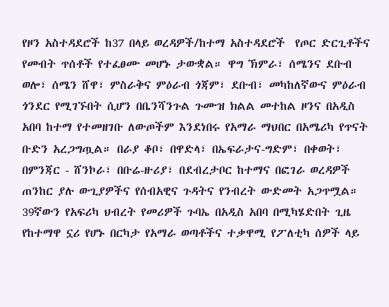የዞን አስተዳደሮች ከ37 በላይ ወረዳዎች/ከተማ አስተዳደሮች  የጦር ድርጊቶችና የመብት ጥሰቶች የተፈፀሙ መሆኑ ታውቋል። ዋግ ኽምራ፣ ሰሜንና ደቡብ ወሎ፣ ሰሜን ሸዋ፣ ምስራቅና ምዕራብ ጎጃም፣ ደቡብ፣ መካከለኛውና ምዕራብ ጎንደር የሚገኙበት ሲሆን በቤንሻንጉል ጉሙዝ ክልል መተከል ዞንና በአዲስ አበባ ከተማ የተመዘገቡ ለውጦችም እንደነበሩ የአማራ ማህበር በአሜሪካ የጥናት ቡድን አረጋግጧል። በራያ ቆቦ፣ በዋድላ፣ በኤፍራታና-ግድም፣ በቀወት፣ በምንጃር - ሸንኮራ፣ በቡሬ-ዙሪያ፣ በደብረታቦር ከተማና በፎገራ ወረዳዎች ጠንከር ያሉ ውጊያዎችና የሰብአዊና ጉዳትና የንብረት ውድመት አጋጥሟል። 39ኛውን የአፍሪካ ህብረት የመሪዎች ጉባኤ በአዲስ አበባ በሚካሄድበት ጊዜ የከተማዋ ኗሪ የሆኑ በርካታ የአማራ ወጣቶችና ተቃዋሚ የፖለቲካ ሰዎች ላይ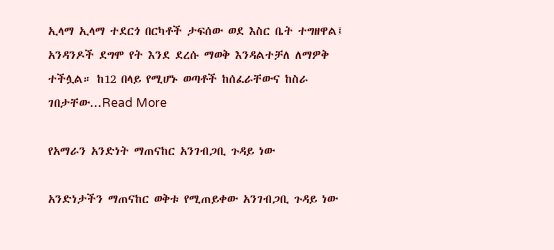ኢላማ ኢላማ ተደርጎ በርካቶች ታፍሰው ወደ እስር ቤት ተግዘዋል፤ አንዳንዶች ደግሞ የት እንደ ደረሱ ማወቅ እንዳልተቻለ ለማዎቅ ተችሏል። ከ12 በላይ የሚሆኑ ወጣቶች ከሰፈራቸውና ከስራ ገበታቸው...Read More

የአማራን አንድነት ማጠናከር አንገብጋቢ ጉዳይ ነው

አንድነታችን ማጠናከር ወቅቱ የሚጠይቀው አንገብጋቢ ጉዳይ ነው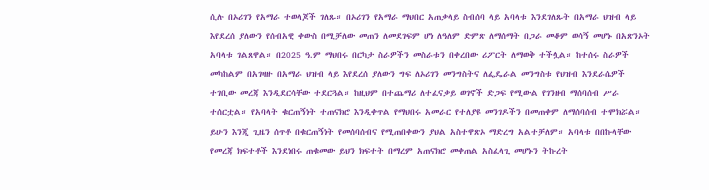ሲሉ በኦሪገን የአማራ ተወላጆች ገለጹ። በኦሪገን የአማራ ማህበር አጠቃላይ ስብሰባ ላይ አባላቱ እንደገለጹት በአማራ ህዝብ ላይ እየደረሰ ያለውን የሰብአዊ ቀውስ በሚቻለው መጠን ለመደገፍም ሆነ ለዓለም ድምጽ ለማሰማት በጋራ መቆም ወሳኝ መሆኑ በአጽንኦት አባላቱ ገልጸዋል። በ2025 ዓ.ም ማህበሩ በርካታ ስራዎችን መስራቱን በቀረበው ሪፖርት ለማወቅ ተችሏል። ከተሰሩ ስራዎች መካከልም በአገዛዙ በአማራ ህዝብ ላይ እየደረሰ ያለውን ግፍ ለኦሪገን መንግስትና ለፌዴራል መንግስቱ የህዝብ እንደራሴዎች ተገቢው መረጃ እንዲደርሳቸው ተደርጓል። ከዚህም በተጨማሪ ለተፈናቃይ ወገኖች ድጋፍ የሚውል የገንዘብ ማሰባሰብ ሥራ ተሰርቷል። የአባላት ቁርጠኝነት ተጠናክሮ እንዲቀጥል የማህበሩ አመራር የተለያዩ መንገዶችን በመጠቀም ለማሰባሰብ ተሞክሯል። ይሁን እንጂ ጊዜን ሰጥቶ በቁርጠኝነት የመሰባሰብና የሚጠበቀውን ያህል አስተዋጽኦ ማድረግ አልተቻለም። አባላቱ በበኩላቸው የመረጃ ክፍተቶች እንደነበሩ ጠቁመው ይህን ክፍተት በማረም አጠናክሮ መቀጠል አስፈላጊ መሆኑን ትኩረት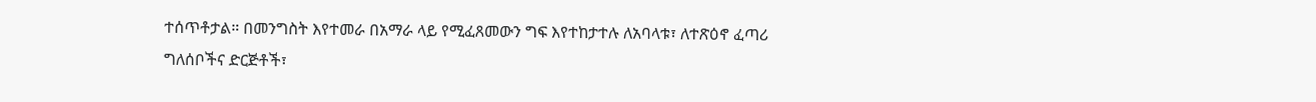ተሰጥቶታል። በመንግስት እየተመራ በአማራ ላይ የሚፈጸመውን ግፍ እየተከታተሉ ለአባላቱ፣ ለተጽዕኖ ፈጣሪ ግለሰቦችና ድርጅቶች፣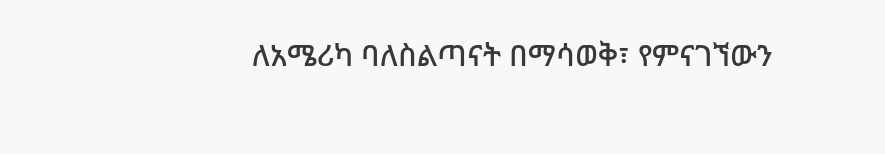ለአሜሪካ ባለስልጣናት በማሳወቅ፣ የምናገኘውን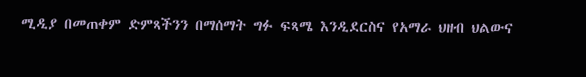ሚዲያ በመጠቀም ድምጻችንን በማሰማት ግፉ ፍጻሜ እንዲደርስና የአማራ ህዘብ ህልውና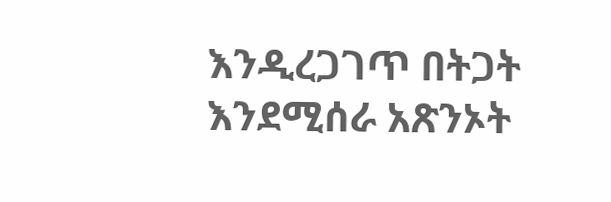እንዲረጋገጥ በትጋት እንደሚሰራ አጽንኦት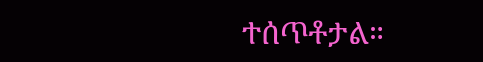ተሰጥቶታል።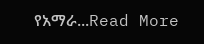የአማራ...Read More